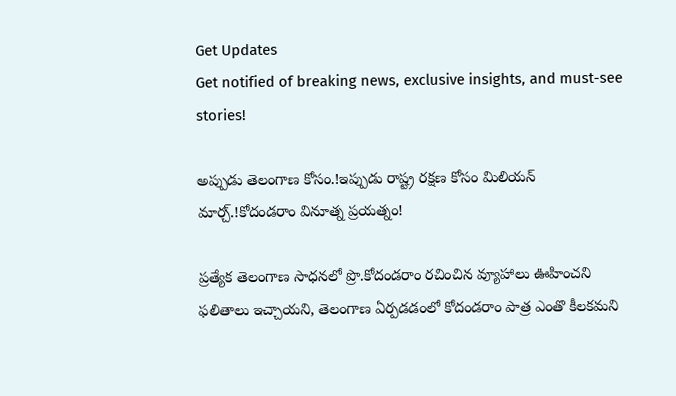Get Updates
Get notified of breaking news, exclusive insights, and must-see stories!

అప్పుడు తెలంగాణ కోసం.!ఇప్పుడు రాష్ట్ర రక్షణ కోసం మిలియన్ మార్చ్.!కోదండరాం వినూత్న ప్రయత్నం!

ప్రత్యేక తెలంగాణ సాధనలో ప్రొ.కోదండరాం రచించిన వ్యూహాలు ఊహించని ఫలితాలు ఇచ్చాయని, తెలంగాణ ఏర్పడడంలో కోదండరాం పాత్ర ఎంతొ కీలకమని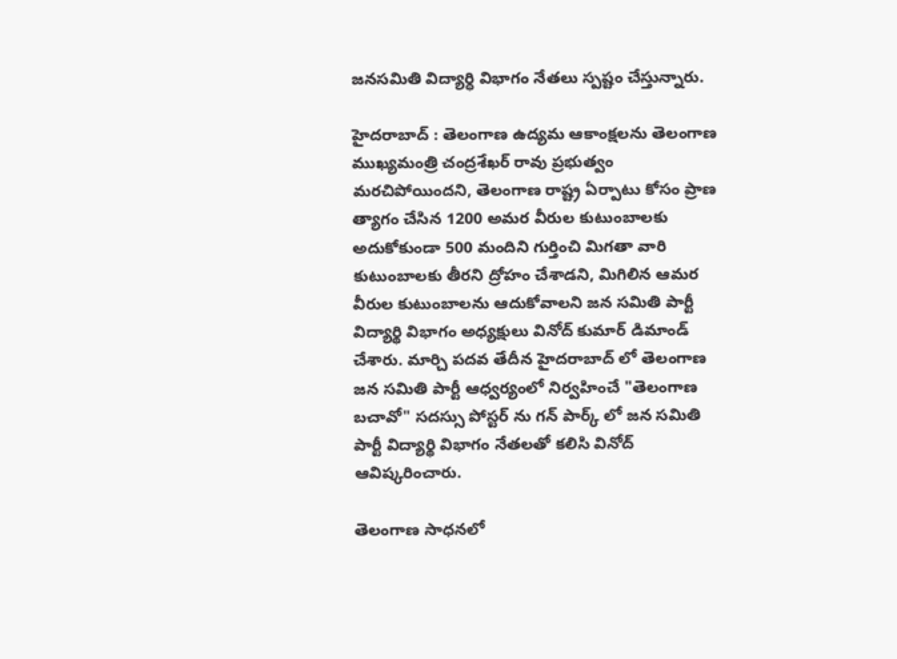జనసమితి విద్యార్ధి విభాగం నేతలు స్పష్టం చేస్తున్నారు.

హైదరాబాద్ : తెలంగాణ ఉద్యమ ఆకాంక్షలను తెలంగాణ ముఖ్యమంత్రి చంద్రశేఖర్ రావు ప్రభుత్వం మరచిపోయిందని, తెలంగాణ రాష్ట్ర ఏర్పాటు కోసం ప్రాణ త్యాగం చేసిన 1200 అమర వీరుల కుటుంబాలకు అదుకోకుండా 500 మందిని గుర్తించి మిగతా వారి కుటుంబాలకు తీరని ద్రోహం చేశాడని, మిగిలిన ఆమర వీరుల కుటుంబాలను ఆదుకోవాలని జన సమితి పార్టీ విద్యార్థి విభాగం అధ్యక్షులు వినోద్ కుమార్ డిమాండ్ చేశారు. మార్చి పదవ తేదీన హైదరాబాద్ లో తెలంగాణ జన సమితి పార్టీ ఆధ్వర్యంలో నిర్వహించే "తెలంగాణ బచావో" సదస్సు పోస్టర్ ను గన్ పార్క్ లో జన సమితి పార్టీ విద్యార్థి విభాగం నేతలతో కలిసి వినోద్ ఆవిష్కరించారు.

తెలంగాణ సాధనలో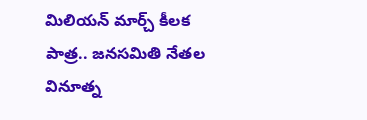మిలియన్ మార్చ్ కీలక పాత్ర.. జనసమితి నేతల వినూత్న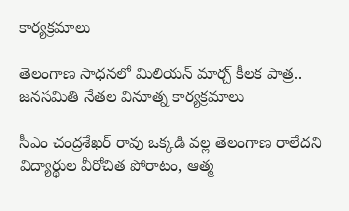కార్యక్రమాలు

తెలంగాణ సాధనలో మిలియన్ మార్చ్ కీలక పాత్ర.. జనసమితి నేతల వినూత్న కార్యక్రమాలు

సీఎం చంద్రశేఖర్ రావు ఒక్కడి వల్ల తెలంగాణ రాలేదని విద్యార్థుల వీరోచిత పోరాటం, ఆత్మ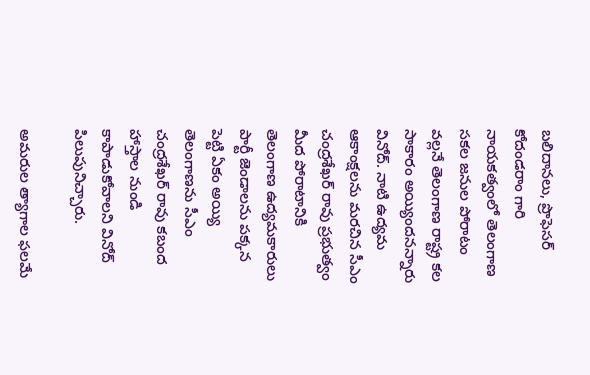బలిదానలు, ప్రొఫెసర్ కోదండరాం గారి నాయకత్వంలో తెలంగాణ సకల జనుల పోరాటం వల్లనే తెలంగాణ రాష్ట్ర కల సాకారం అయ్యిందనన్నారు వినోద్. నాటి ఉద్యమ ఆకాంక్షలను మరచిన సీఎం చంద్రశేఖర్ రావు ప్రభుత్వం మీద పోరాటానికి తెలంగాణ ఉద్యమకారులు పార్టీ జెండాలను పక్కన పెట్టి ఏకం అయ్యి తెలంగాణను సీఎం చంద్రశేఖర్ రావు కబంద హాస్తాల నుండి కాపాడుకోవాలని వినోద్ పిలుపునిచ్చారు.

అమరుల త్యాగాల ఫలమే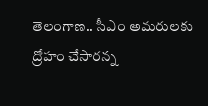తెలంగాణ.. సీఎం అమరులకు ద్రోహం చేసారన్న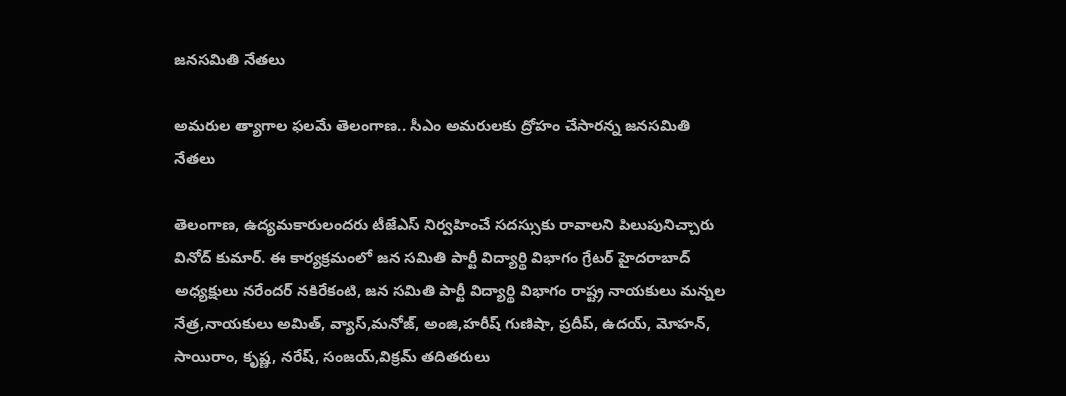జనసమితి నేతలు

అమరుల త్యాగాల ఫలమే తెలంగాణ.. సీఎం అమరులకు ద్రోహం చేసారన్న జనసమితి నేతలు

తెలంగాణ, ఉద్యమకారులందరు టీజేఎస్ నిర్వహించే సదస్సుకు రావాలని పిలుపునిచ్చారు వినోద్ కుమార్. ఈ కార్యక్రమంలో జన సమితి పార్టీ విద్యార్థి విభాగం గ్రేటర్ హైదరాబాద్ అధ్యక్షులు నరేందర్ నకిరేకంటి, జన సమితి పార్టీ విద్యార్థి విభాగం రాష్ట్ర నాయకులు మన్నల నేత్ర,నాయకులు అమిత్, వ్యాస్,మనోజ్, అంజి,హరీష్ గుణిషా, ప్రదీప్, ఉదయ్, మోహన్, సాయిరాం, కృష్ణ, నరేష్, సంజయ్,విక్రమ్ తదితరులు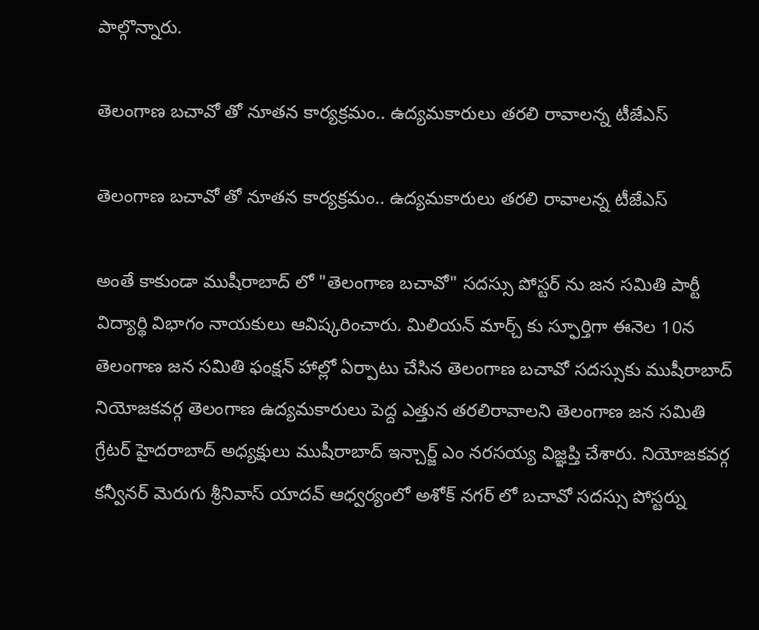పాల్గొన్నారు.

తెలంగాణ బచావో తో నూతన కార్యక్రమం.. ఉద్యమకారులు తరలి రావాలన్న టీజేఎస్

తెలంగాణ బచావో తో నూతన కార్యక్రమం.. ఉద్యమకారులు తరలి రావాలన్న టీజేఎస్

అంతే కాకుండా ముషీరాబాద్ లో "తెలంగాణ బచావో" సదస్సు పోస్టర్ ను జన సమితి పార్టీ విద్యార్థి విభాగం నాయకులు ఆవిష్కరించారు. మిలియన్ మార్చ్ కు స్ఫూర్తిగా ఈనెల 10న తెలంగాణ జన సమితి ఫంక్షన్ హాల్లో ఏర్పాటు చేసిన తెలంగాణ బచావో సదస్సుకు ముషీరాబాద్ నియోజకవర్గ తెలంగాణ ఉద్యమకారులు పెద్ద ఎత్తున తరలిరావాలని తెలంగాణ జన సమితి గ్రేటర్ హైదరాబాద్ అధ్యక్షులు ముషీరాబాద్ ఇన్చార్జ్ ఎం నరసయ్య విజ్ఞప్తి చేశారు. నియోజకవర్గ కన్వీనర్ మెరుగు శ్రీనివాస్ యాదవ్ ఆధ్వర్యంలో అశోక్ నగర్ లో బచావో సదస్సు పోస్టర్ను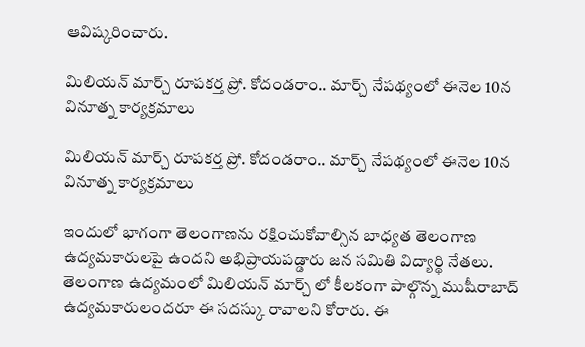ఆవిష్కరించారు.

మిలియన్ మార్చ్ రూపకర్త ప్రో. కోదండరాం.. మార్చ్ నేపథ్యంలో ఈనెల 10న వినూత్న కార్యక్రమాలు

మిలియన్ మార్చ్ రూపకర్త ప్రో. కోదండరాం.. మార్చ్ నేపథ్యంలో ఈనెల 10న వినూత్న కార్యక్రమాలు

ఇందులో భాగంగా తెలంగాణను రక్షించుకోవాల్సిన బాధ్యత తెలంగాణ ఉద్యమకారులపై ఉందని అభిప్రాయపడ్డారు జన సమితి విద్యార్థి నేతలు. తెలంగాణ ఉద్యమంలో మిలియన్ మార్చ్ లో కీలకంగా పాల్గొన్న ముషీరాబాద్ ఉద్యమకారులందరూ ఈ సదస్కు రావాలని కోరారు. ఈ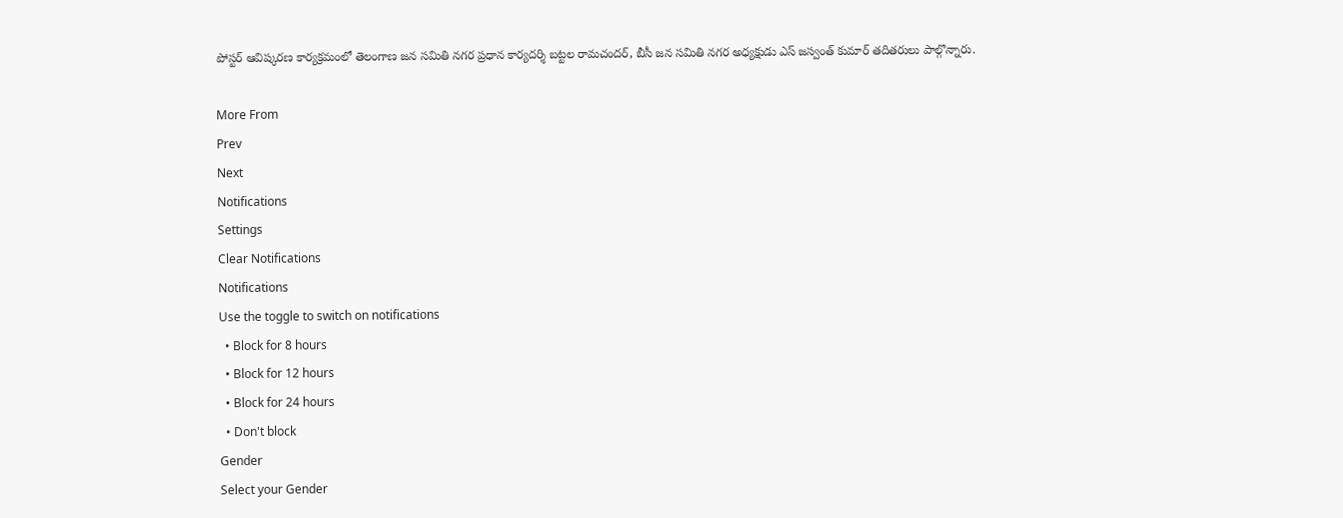పోస్టర్ ఆవిష్కరణ కార్యక్రమంలో తెలంగాణ జన సమితి నగర ప్రధాన కార్యదర్శి బట్టల రామచందర్, బీసీ జన సమితి నగర అధ్యక్షుడు ఎస్ జస్వంత్ కుమార్ తదితరులు పాల్గొన్నారు.

More From
Prev
Next
Notifications
Settings
Clear Notifications
Notifications
Use the toggle to switch on notifications
  • Block for 8 hours
  • Block for 12 hours
  • Block for 24 hours
  • Don't block
Gender
Select your Gender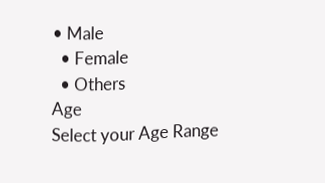• Male
  • Female
  • Others
Age
Select your Age Range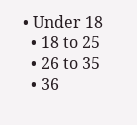• Under 18
  • 18 to 25
  • 26 to 35
  • 36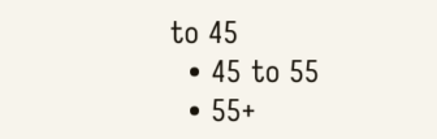to 45
  • 45 to 55
  • 55+